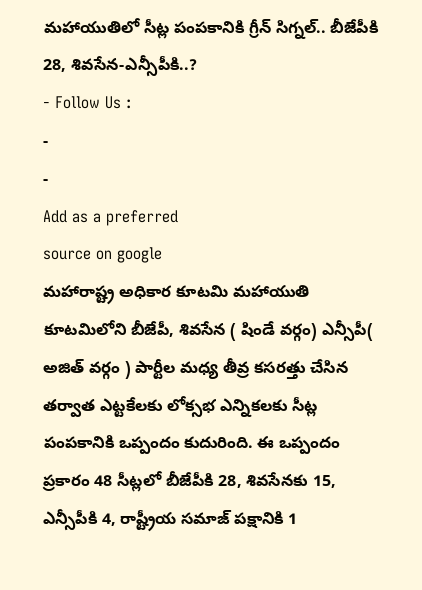మహాయుతిలో సీట్ల పంపకానికి గ్రీన్ సిగ్నల్.. బీజేపీకి 28, శివసేన-ఎన్సీపీకి..?
- Follow Us :
-
-
Add as a preferred
source on google
మహారాష్ట్ర అధికార కూటమి మహాయుతి కూటమిలోని బీజేపీ, శివసేన ( షిండే వర్గం) ఎన్సీపీ( అజిత్ వర్గం ) పార్టీల మధ్య తీవ్ర కసరత్తు చేసిన తర్వాత ఎట్టకేలకు లోక్సభ ఎన్నికలకు సీట్ల పంపకానికి ఒప్పందం కుదురింది. ఈ ఒప్పందం ప్రకారం 48 సీట్లలో బీజేపీకి 28, శివసేనకు 15, ఎన్సీపీకి 4, రాష్ట్రీయ సమాజ్ పక్షానికి 1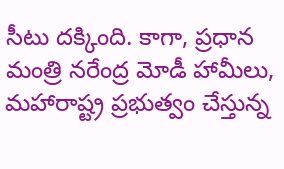సీటు దక్కింది. కాగా, ప్రధాన మంత్రి నరేంద్ర మోడీ హామీలు, మహారాష్ట్ర ప్రభుత్వం చేస్తున్న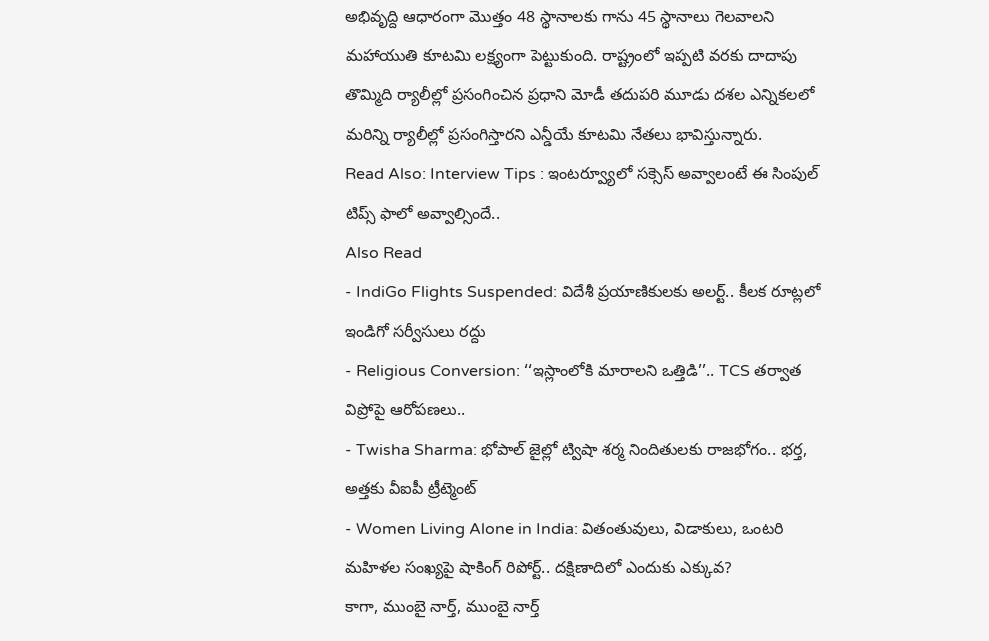అభివృద్ది ఆధారంగా మొత్తం 48 స్థానాలకు గాను 45 స్థానాలు గెలవాలని మహాయుతి కూటమి లక్ష్యంగా పెట్టుకుంది. రాష్ట్రంలో ఇప్పటి వరకు దాదాపు తొమ్మిది ర్యాలీల్లో ప్రసంగించిన ప్రధాని మోడీ తదుపరి మూడు దశల ఎన్నికలలో మరిన్ని ర్యాలీల్లో ప్రసంగిస్తారని ఎన్డీయే కూటమి నేతలు భావిస్తున్నారు.
Read Also: Interview Tips : ఇంటర్వ్యూలో సక్సెస్ అవ్వాలంటే ఈ సింపుల్ టిప్స్ ఫాలో అవ్వాల్సిందే..
Also Read
- IndiGo Flights Suspended: విదేశీ ప్రయాణికులకు అలర్ట్.. కీలక రూట్లలో ఇండిగో సర్వీసులు రద్దు
- Religious Conversion: ‘‘ఇస్లాంలోకి మారాలని ఒత్తిడి’’.. TCS తర్వాత విప్రోపై ఆరోపణలు..
- Twisha Sharma: భోపాల్ జైల్లో ట్విషా శర్మ నిందితులకు రాజభోగం.. భర్త, అత్తకు వీఐపీ ట్రీట్మెంట్
- Women Living Alone in India: వితంతువులు, విడాకులు, ఒంటరి మహిళల సంఖ్యపై షాకింగ్ రిపోర్ట్.. దక్షిణాదిలో ఎందుకు ఎక్కువ?
కాగా, ముంబై నార్త్, ముంబై నార్త్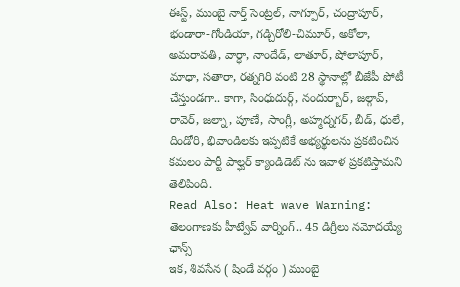ఈస్ట్, ముంబై నార్త్ సెంట్రల్, నాగ్పూర్, చంద్రాపూర్, భండారా-గోండియా, గడ్చిరోలి-చిమూర్, అకోలా, అమరావతి, వార్ధా, నాందేడ్, లాతూర్, షోలాపూర్, మాధా, సతారా, రత్నగిరి వంటి 28 స్థానాల్లో బీజేపీ పోటీ చేస్తుండగా.. కాగా, సింధుదుర్గ్, నందుర్బార్, జల్గావ్, రావెర్, జల్నా, పూణే, సాంగ్లీ, అహ్మద్నగర్, బీడ్, ధులే, దిండోరి, భివాండిలకు ఇప్పటికే అభ్యర్థులను ప్రకటించిన కమలం పార్టీ పాల్ఘర్ క్యాండిడెట్ ను ఇవాళ ప్రకటిస్తామని తెలిపింది.
Read Also: Heat wave Warning: తెలంగాణకు హీట్వేవ్ వార్నింగ్.. 45 డిగ్రీలు నమోదయ్యే ఛాన్స్
ఇక, శివసేన ( షిండే వర్గం ) ముంబై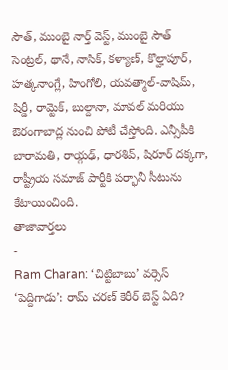సౌత్, ముంబై నార్త్ వెస్ట్, ముంబై సౌత్ సెంట్రల్, థానే, నాసిక్, కళ్యాణ్, కొల్హాపూర్, హత్కనాంగ్లే, హింగోలి, యవత్మాల్-వాషిమ్, షిర్డీ, రామ్టెక్, బుల్దానా, మావల్ మరియు ఔరంగాబాద్ల నుంచి పోటీ చేస్తోంది. ఎన్సీపీకి బారామతి, రాయ్గఢ్, ధారశివ్, షిరూర్ దక్కగా, రాష్ట్రీయ సమాజ్ పార్టీకి పర్భానీ సీటును కేటాయించింది.
తాజావార్తలు
-
Ram Charan: ‘చిట్టిబాబు’ వర్సెస్ ‘పెద్దిగాడు’: రామ్ చరణ్ కెరీర్ బెస్ట్ ఏది?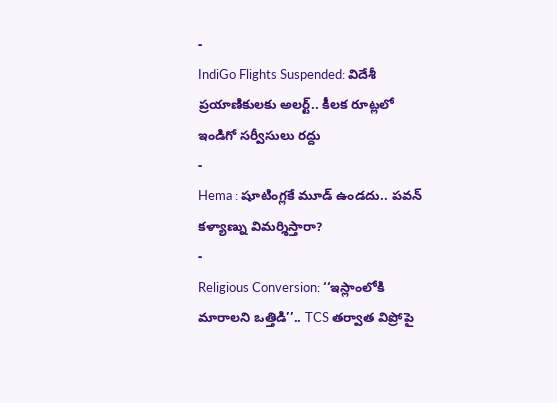-
IndiGo Flights Suspended: విదేశీ ప్రయాణికులకు అలర్ట్.. కీలక రూట్లలో ఇండిగో సర్వీసులు రద్దు
-
Hema : షూటింగ్లకే మూడ్ ఉండదు.. పవన్ కళ్యాణ్ను విమర్శిస్తారా?
-
Religious Conversion: ‘‘ఇస్లాంలోకి మారాలని ఒత్తిడి’’.. TCS తర్వాత విప్రోపై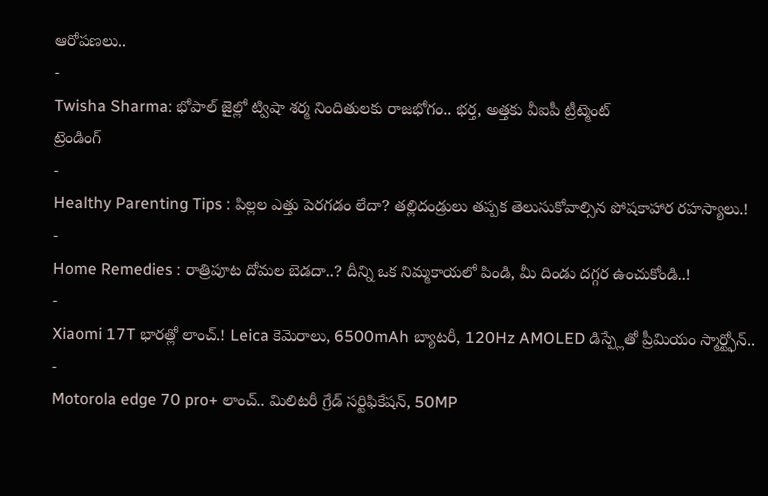ఆరోపణలు..
-
Twisha Sharma: భోపాల్ జైల్లో ట్విషా శర్మ నిందితులకు రాజభోగం.. భర్త, అత్తకు వీఐపీ ట్రీట్మెంట్
ట్రెండింగ్
-
Healthy Parenting Tips : పిల్లల ఎత్తు పెరగడం లేదా? తల్లిదండ్రులు తప్పక తెలుసుకోవాల్సిన పోషకాహార రహస్యాలు.!
-
Home Remedies : రాత్రిపూట దోమల బెడదా..? దీన్ని ఒక నిమ్మకాయలో పిండి, మీ దిండు దగ్గర ఉంచుకోండి..!
-
Xiaomi 17T భారత్లో లాంచ్.! Leica కెమెరాలు, 6500mAh బ్యాటరీ, 120Hz AMOLED డిస్ప్లేతో ప్రీమియం స్మార్ట్ఫోన్..
-
Motorola edge 70 pro+ లాంచ్.. మిలిటరీ గ్రేడ్ సర్టిఫికేషన్, 50MP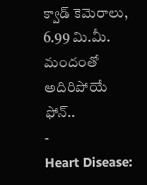క్వాడ్ కెమెరాలు, 6.99 మి.మీ. మందంతో అదిరిపోయే ఫోన్..
-
Heart Disease: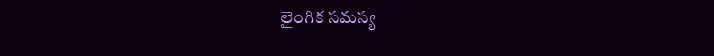లైంగిక సమస్య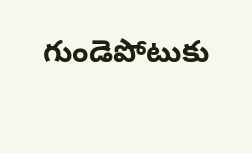గుండెపోటుకు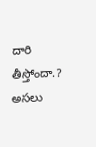దారి తీస్తోందా.? అసలు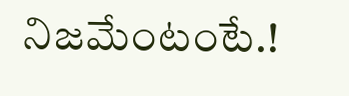నిజమేంటంటే.!